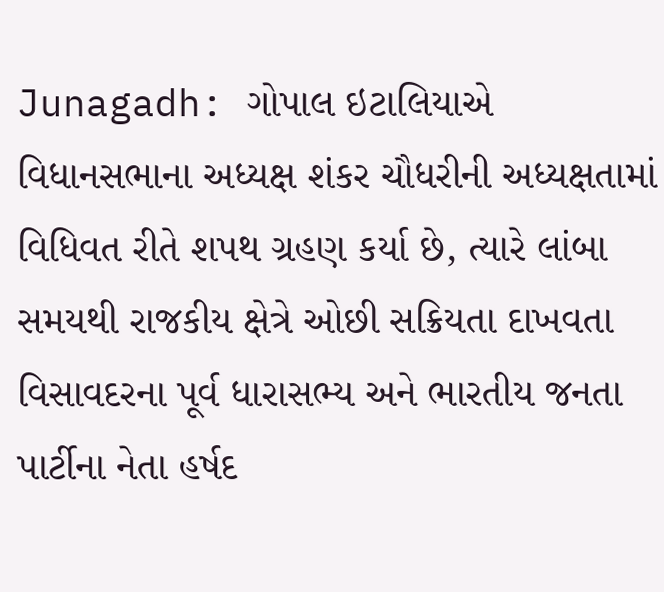Junagadh: ગોપાલ ઇટાલિયાએ વિધાનસભાના અધ્યક્ષ શંકર ચૌધરીની અધ્યક્ષતામાં વિધિવત રીતે શપથ ગ્રહણ કર્યા છે, ત્યારે લાંબા સમયથી રાજકીય ક્ષેત્રે ઓછી સક્રિયતા દાખવતા વિસાવદરના પૂર્વ ધારાસભ્ય અને ભારતીય જનતા પાર્ટીના નેતા હર્ષદ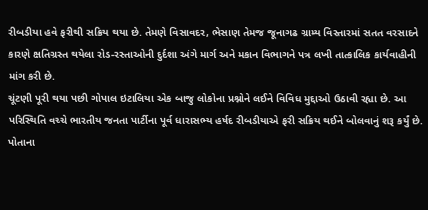રીબડીયા હવે ફરીથી સક્રિય થયા છે. તેમણે વિસાવદર, ભેસાણ તેમજ જૂનાગઢ ગ્રામ્ય વિસ્તારમાં સતત વરસાદને કારણે ક્ષતિગ્રસ્ત થયેલા રોડ-રસ્તાઓની દુર્દશા અંગે માર્ગ અને મકાન વિભાગને પત્ર લખી તાત્કાલિક કાર્યવાહીની માંગ કરી છે.
ચૂંટણી પૂરી થયા પછી ગોપાલ ઇટાલિયા એક બાજુ લોકોના પ્રશ્નોને લઈને વિવિધ મુદ્દાઓ ઉઠાવી રહ્યા છે. આ પરિસ્થિતિ વચ્ચે ભારતીય જનતા પાર્ટીના પૂર્વ ધારાસભ્ય હર્ષદ રીબડીયાએ ફરી સક્રિય થઈને બોલવાનું શરૂ કર્યું છે.
પોતાના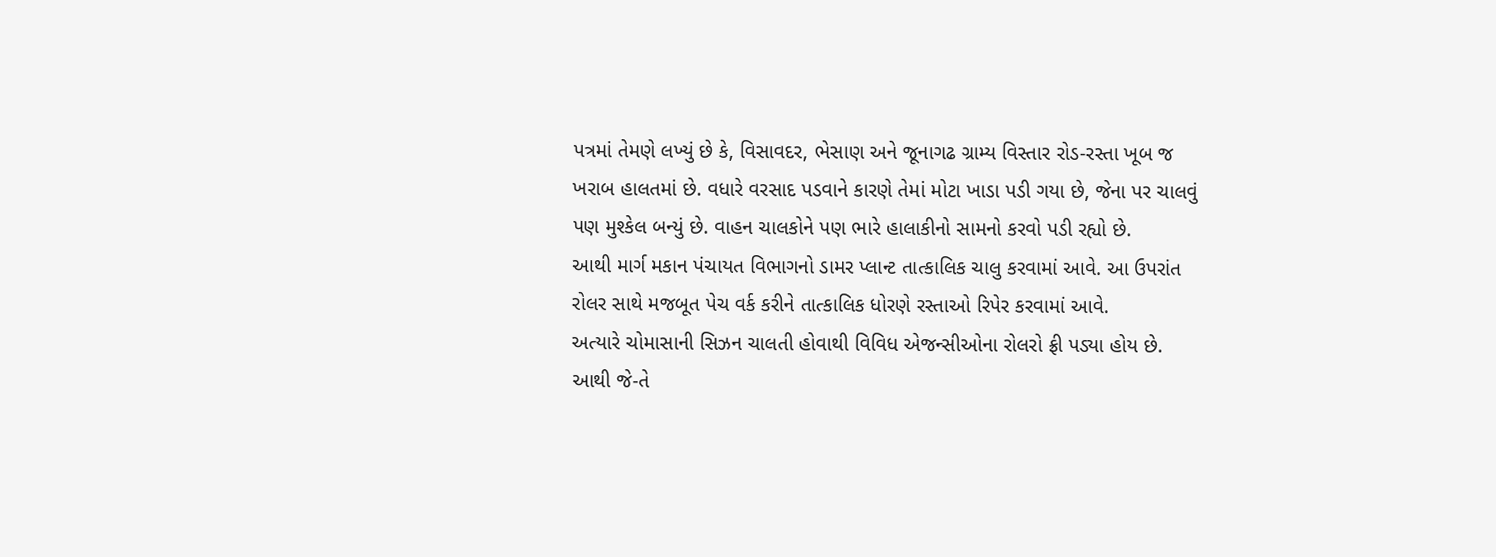પત્રમાં તેમણે લખ્યું છે કે, વિસાવદર, ભેસાણ અને જૂનાગઢ ગ્રામ્ય વિસ્તાર રોડ-રસ્તા ખૂબ જ ખરાબ હાલતમાં છે. વધારે વરસાદ પડવાને કારણે તેમાં મોટા ખાડા પડી ગયા છે, જેના પર ચાલવું પણ મુશ્કેલ બન્યું છે. વાહન ચાલકોને પણ ભારે હાલાકીનો સામનો કરવો પડી રહ્યો છે.
આથી માર્ગ મકાન પંચાયત વિભાગનો ડામર પ્લાન્ટ તાત્કાલિક ચાલુ કરવામાં આવે. આ ઉપરાંત રોલર સાથે મજબૂત પેચ વર્ક કરીને તાત્કાલિક ધોરણે રસ્તાઓ રિપેર કરવામાં આવે.
અત્યારે ચોમાસાની સિઝન ચાલતી હોવાથી વિવિધ એજન્સીઓના રોલરો ફ્રી પડ્યા હોય છે. આથી જે-તે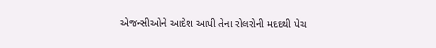એજન્સીઓને આદેશ આપી તેના રોલરોની મદદથી પેચ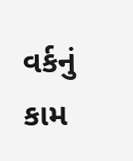વર્કનું કામ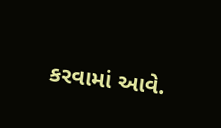કરવામાં આવે.